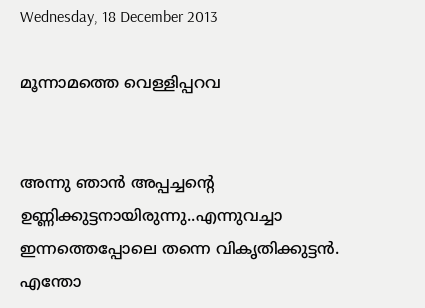Wednesday, 18 December 2013

മൂന്നാമത്തെ വെള്ളിപ്പറവ


അന്നു ഞാന്‍ അപ്പച്ചന്‍റെ ഉണ്ണിക്കുട്ടനായിരുന്നു..എന്നുവച്ചാ ഇന്നത്തെപ്പോലെ തന്നെ വികൃതിക്കുട്ടന്‍. എന്തോ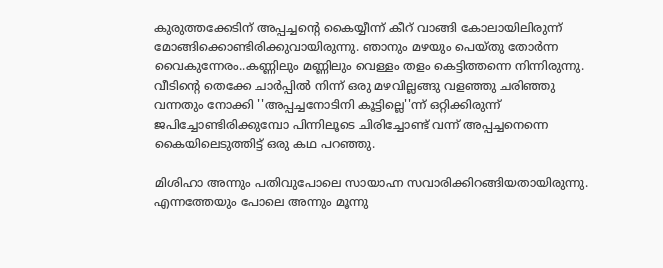കുരുത്തക്കേടിന് അപ്പച്ചന്‍റെ കൈയ്യീന്ന് കീറ് വാങ്ങി കോലായിലിരുന്ന് മോങ്ങിക്കൊണ്ടിരിക്കുവായിരുന്നു. ഞാനും മഴയും പെയ്തു തോര്‍ന്ന വൈകുന്നേരം..കണ്ണിലും മണ്ണിലും വെള്ളം തളം കെട്ടിത്തന്നെ നിന്നിരുന്നു. വീടിന്‍റെ തെക്കേ ചാര്‍പ്പില്‍ നിന്ന് ഒരു മഴവില്ലങ്ങു വളഞ്ഞു ചരിഞ്ഞു വന്നതും നോക്കി ''അപ്പച്ചനോടിനി കൂട്ടില്ലെ''ന്ന് ഒറ്റിക്കിരുന്ന് ജപിച്ചോണ്ടിരിക്കുമ്പോ പിന്നിലൂടെ ചിരിച്ചോണ്ട് വന്ന് അപ്പച്ചനെന്നെ കൈയിലെടുത്തിട്ട് ഒരു കഥ പറഞ്ഞു.

മിശിഹാ അന്നും പതിവുപോലെ സായാഹ്ന സവാരിക്കിറങ്ങിയതായിരുന്നു. എന്നത്തേയും പോലെ അന്നും മൂന്നു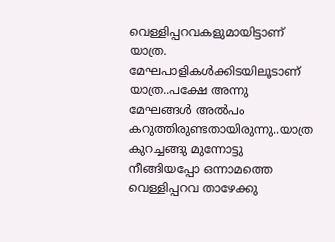വെള്ളിപ്പറവകളുമായിട്ടാണ് യാത്ര. മേഘപാളികള്‍ക്കിടയിലൂടാണ് യാത്ര..പക്ഷേ അന്നു മേഘങ്ങള്‍ അല്‍പം കറുത്തിരുണ്ടതായിരുന്നു..യാത്ര കുറച്ചങ്ങു മുന്നോട്ടു നീങ്ങിയപ്പോ ഒന്നാമത്തെ വെള്ളിപ്പറവ താഴേക്കു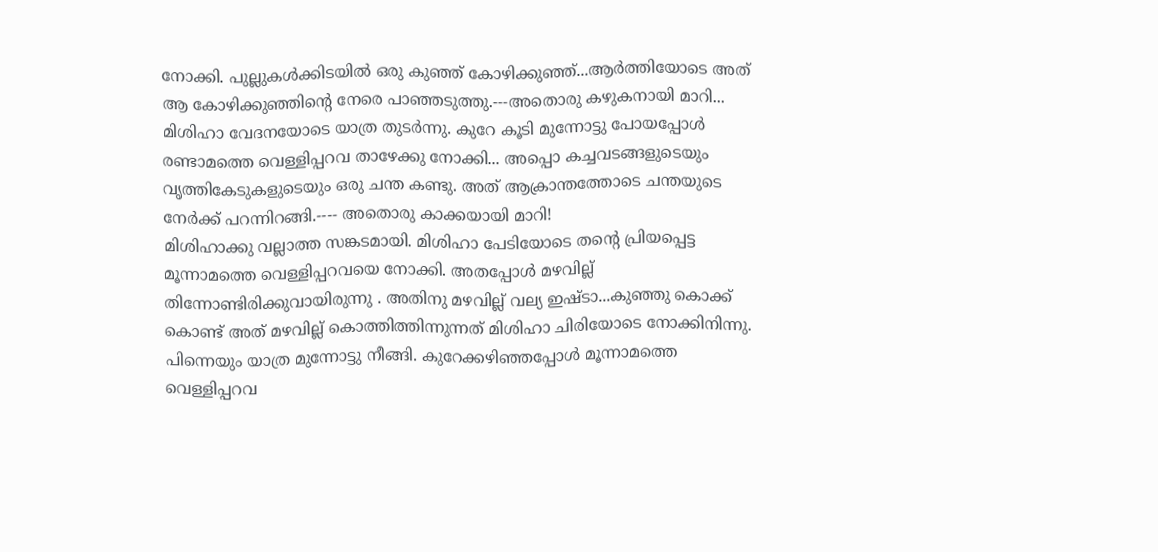നോക്കി. പുല്ലുകള്‍ക്കിടയില്‍ ഒരു കുഞ്ഞ് കോഴിക്കുഞ്ഞ്...ആര്‍ത്തിയോടെ അത് ആ കോഴിക്കുഞ്ഞിന്‍റെ നേരെ പാഞ്ഞടുത്തു.---അതൊരു കഴുകനായി മാറി...
മിശിഹാ വേദനയോടെ യാത്ര തുടര്‍ന്നു. കുറേ കൂടി മുന്നോട്ടു പോയപ്പോള്‍ രണ്ടാമത്തെ വെള്ളിപ്പറവ താഴേക്കു നോക്കി... അപ്പൊ കച്ചവടങ്ങളുടെയും വൃത്തികേടുകളുടെയും ഒരു ചന്ത കണ്ടു. അത് ആക്രാന്തത്തോടെ ചന്തയുടെ നേര്‍ക്ക് പറന്നിറങ്ങി.---- അതൊരു കാക്കയായി മാറി!
മിശിഹാക്കു വല്ലാത്ത സങ്കടമായി. മിശിഹാ പേടിയോടെ തന്‍റെ പ്രിയപ്പെട്ട മൂന്നാമത്തെ വെള്ളിപ്പറവയെ നോക്കി. അതപ്പോള്‍ മഴവില്ല് തിന്നോണ്ടിരിക്കുവായിരുന്നു . അതിനു മഴവില്ല് വല്യ ഇഷ്ടാ...കുഞ്ഞു കൊക്ക് കൊണ്ട് അത് മഴവില്ല് കൊത്തിത്തിന്നുന്നത് മിശിഹാ ചിരിയോടെ നോക്കിനിന്നു.
പിന്നെയും യാത്ര മുന്നോട്ടു നീങ്ങി. കുറേക്കഴിഞ്ഞപ്പോള്‍ മൂന്നാമത്തെ വെള്ളിപ്പറവ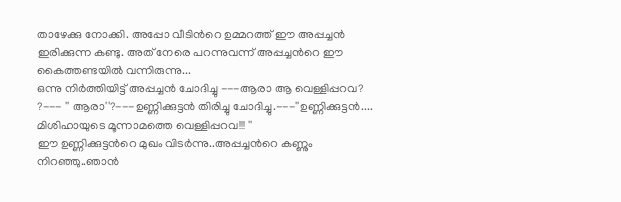താഴേക്കു നോക്കി. അപ്പോ വീടിന്‍റെ ഉമ്മറത്ത് ഈ അപ്പച്ചന്‍ ഇരിക്കുന്ന കണ്ടു. അത് നേരെ പറന്നുവന്ന് അപ്പച്ചന്‍റെ ഈ കൈത്തണ്ടയില്‍ വന്നിരുന്നു...
ഒന്നു നിര്‍ത്തിയിട്ട് അപ്പച്ചന്‍ ചോദിച്ചു ---ആരാ ആ വെള്ളിപ്പറവ? ?--- '' ആരാ''?---ഉണ്ണിക്കുട്ടന്‍ തിരിച്ചു ചോദിച്ചു.---''ഉണ്ണിക്കുട്ടന്‍.... മിശിഹായുടെ മൂന്നാമത്തെ വെള്ളിപ്പറവ!!! ''
ഈ ഉണ്ണിക്കുട്ടന്‍റെ മുഖം വിടര്‍ന്നു..അപ്പച്ചന്‍റെ കണ്ണും നിറഞ്ഞു..ഞാന്‍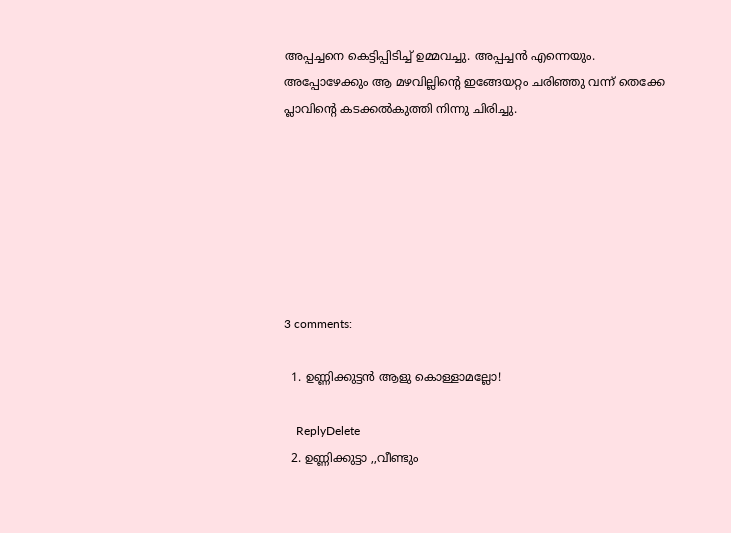അപ്പച്ചനെ കെട്ടിപ്പിടിച്ച് ഉമ്മവച്ചു. അപ്പച്ചന്‍ എന്നെയും.
അപ്പോഴേക്കും ആ മഴവില്ലിന്‍റെ ഇങ്ങേയറ്റം ചരിഞ്ഞു വന്ന് തെക്കേ പ്ലാവിന്‍റെ കടക്കല്‍കുത്തി നിന്നു ചിരിച്ചു.







3 comments:

  1. ഉണ്ണിക്കുട്ടന്‍ ആളു കൊള്ളാമല്ലോ!

    ReplyDelete
  2. ഉണ്ണിക്കുട്ടാ ,,വീണ്ടും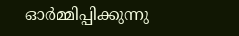ഓര്‍മ്മിപ്പിക്കുന്നു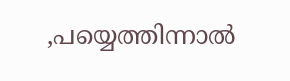,പയ്യെത്തിന്നാല്‍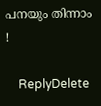പനയും തിന്നാം !

    ReplyDelete